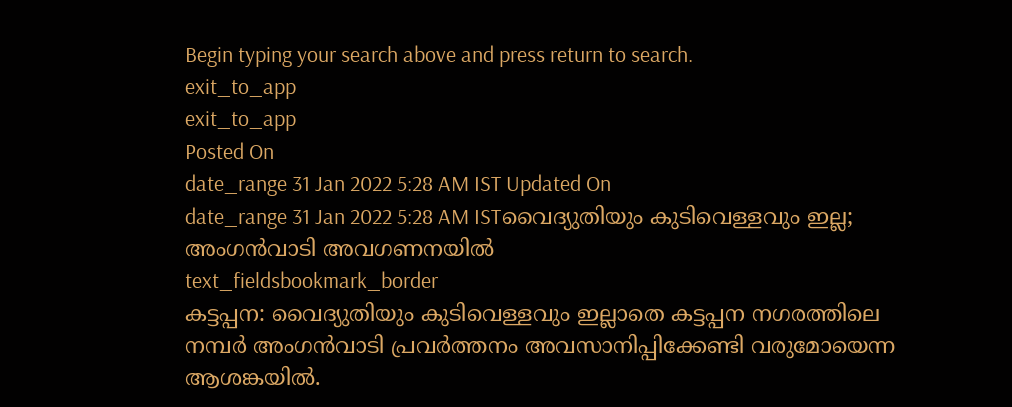Begin typing your search above and press return to search.
exit_to_app
exit_to_app
Posted On
date_range 31 Jan 2022 5:28 AM IST Updated On
date_range 31 Jan 2022 5:28 AM ISTവൈദ്യുതിയും കുടിവെള്ളവും ഇല്ല; അംഗൻവാടി അവഗണനയിൽ
text_fieldsbookmark_border
കട്ടപ്പന: വൈദ്യുതിയും കുടിവെള്ളവും ഇല്ലാതെ കട്ടപ്പന നഗരത്തിലെ നമ്പർ അംഗൻവാടി പ്രവർത്തനം അവസാനിപ്പിക്കേണ്ടി വരുമോയെന്ന ആശങ്കയിൽ.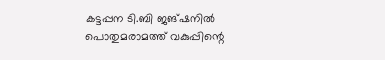കട്ടപ്പന ടി.ബി ജങ്ഷനിൽ പൊതുമരാമത്ത് വകുപ്പിന്റെ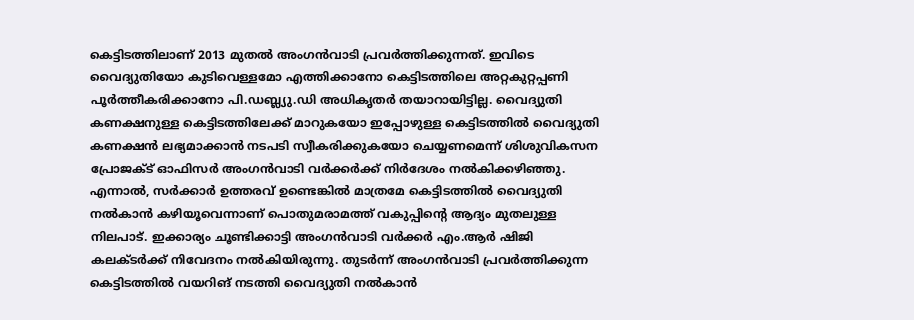കെട്ടിടത്തിലാണ് 2013 മുതൽ അംഗൻവാടി പ്രവർത്തിക്കുന്നത്. ഇവിടെ വൈദ്യുതിയോ കുടിവെള്ളമോ എത്തിക്കാനോ കെട്ടിടത്തിലെ അറ്റകുറ്റപ്പണി പൂർത്തീകരിക്കാനോ പി.ഡബ്ല്യു.ഡി അധികൃതർ തയാറായിട്ടില്ല. വൈദ്യുതി കണക്ഷനുള്ള കെട്ടിടത്തിലേക്ക് മാറുകയോ ഇപ്പോഴുള്ള കെട്ടിടത്തിൽ വൈദ്യുതി കണക്ഷൻ ലഭ്യമാക്കാൻ നടപടി സ്വീകരിക്കുകയോ ചെയ്യണമെന്ന് ശിശുവികസന പ്രോജക്ട് ഓഫിസർ അംഗൻവാടി വർക്കർക്ക് നിർദേശം നൽകിക്കഴിഞ്ഞു. എന്നാൽ, സർക്കാർ ഉത്തരവ് ഉണ്ടെങ്കിൽ മാത്രമേ കെട്ടിടത്തിൽ വൈദ്യുതി നൽകാൻ കഴിയൂവെന്നാണ് പൊതുമരാമത്ത് വകുപ്പിന്റെ ആദ്യം മുതലുള്ള നിലപാട്. ഇക്കാര്യം ചൂണ്ടിക്കാട്ടി അംഗൻവാടി വർക്കർ എം.ആർ ഷിജി കലക്ടർക്ക് നിവേദനം നൽകിയിരുന്നു. തുടർന്ന് അംഗൻവാടി പ്രവർത്തിക്കുന്ന കെട്ടിടത്തിൽ വയറിങ് നടത്തി വൈദ്യുതി നൽകാൻ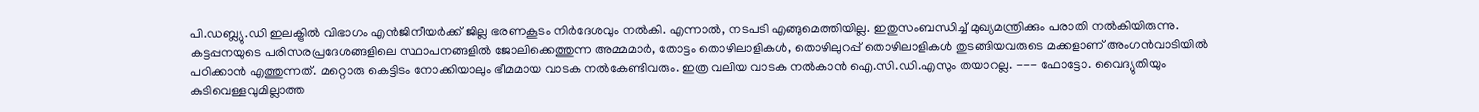പി.ഡബ്ല്യു.ഡി ഇലക്ട്രിൽ വിഭാഗം എൻജിനീയർക്ക് ജില്ല ഭരണകൂടം നിർദേശവും നൽകി. എന്നാൽ, നടപടി എങ്ങുമെത്തിയില്ല. ഇതുസംബന്ധിച്ച് മുഖ്യമന്ത്രിക്കും പരാതി നൽകിയിരുന്നു. കട്ടപ്പനയുടെ പരിസരപ്രദേശങ്ങളിലെ സ്ഥാപനങ്ങളിൽ ജോലിക്കെത്തുന്ന അമ്മമാർ, തോട്ടം തൊഴിലാളികൾ, തൊഴിലുറപ്പ് തൊഴിലാളികൾ തുടങ്ങിയവരുടെ മക്കളാണ് അംഗൻവാടിയിൽ പഠിക്കാൻ എത്തുന്നത്. മറ്റൊരു കെട്ടിടം നോക്കിയാലും ഭീമമായ വാടക നൽകേണ്ടിവരും. ഇത്ര വലിയ വാടക നൽകാൻ ഐ.സി.ഡി.എസും തയാറല്ല. --- ഫോട്ടോ. വൈദ്യുതിയും കുടിവെള്ളവുമില്ലാത്ത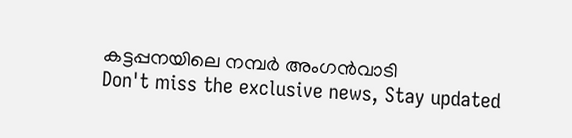കട്ടപ്പനയിലെ നമ്പർ അംഗൻവാടി
Don't miss the exclusive news, Stay updated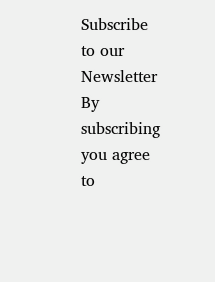Subscribe to our Newsletter
By subscribing you agree to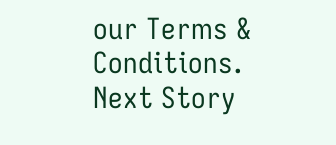our Terms & Conditions.
Next Story